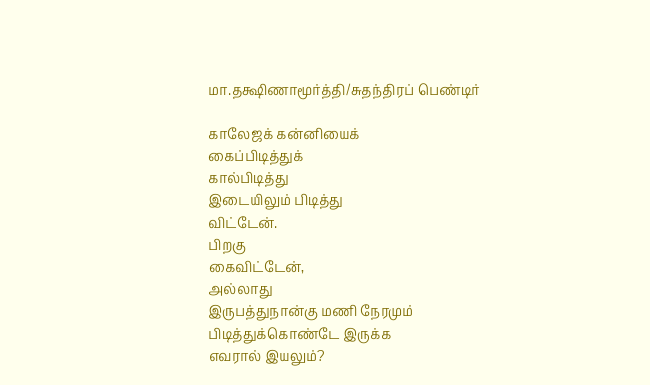மா.தக்ஷிணாமூர்த்தி/சுதந்திரப் பெண்டிர்

காலேஜக் கன்னியைக்
கைப்பிடித்துக்
கால்பிடித்து
இடையிலும் பிடித்து
விட்டேன்.
பிறகு
கைவிட்டேன்,
அல்லாது
இருபத்துநான்கு மணி நேரமும்
பிடித்துக்கொண்டே இருக்க
எவரால் இயலும்?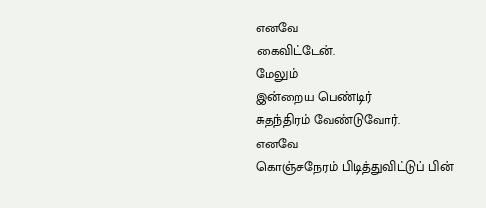எனவே
கைவிட்டேன்.
மேலும்
இன்றைய பெண்டிர்
சுதந்திரம் வேண்டுவோர்.
எனவே
கொஞ்சநேரம் பிடித்துவிட்டுப் பின்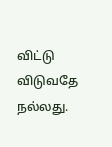விட்டு விடுவதே
நல்லது.